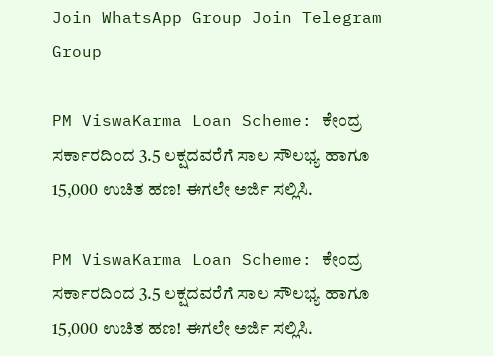Join WhatsApp Group Join Telegram Group

PM ViswaKarma Loan Scheme: ಕೇಂದ್ರ ಸರ್ಕಾರದಿಂದ 3.5 ಲಕ್ಷದವರೆಗೆ ಸಾಲ ಸೌಲಭ್ಯ ಹಾಗೂ 15,000 ಉಚಿತ ಹಣ! ಈಗಲೇ ಅರ್ಜಿ ಸಲ್ಲಿಸಿ.

PM ViswaKarma Loan Scheme: ಕೇಂದ್ರ ಸರ್ಕಾರದಿಂದ 3.5 ಲಕ್ಷದವರೆಗೆ ಸಾಲ ಸೌಲಭ್ಯ ಹಾಗೂ 15,000 ಉಚಿತ ಹಣ! ಈಗಲೇ ಅರ್ಜಿ ಸಲ್ಲಿಸಿ.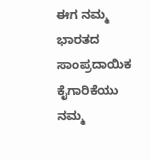ಈಗ ನಮ್ಮ ಭಾರತದ ಸಾಂಪ್ರದಾಯಿಕ ಕೈಗಾರಿಕೆಯು ನಮ್ಮ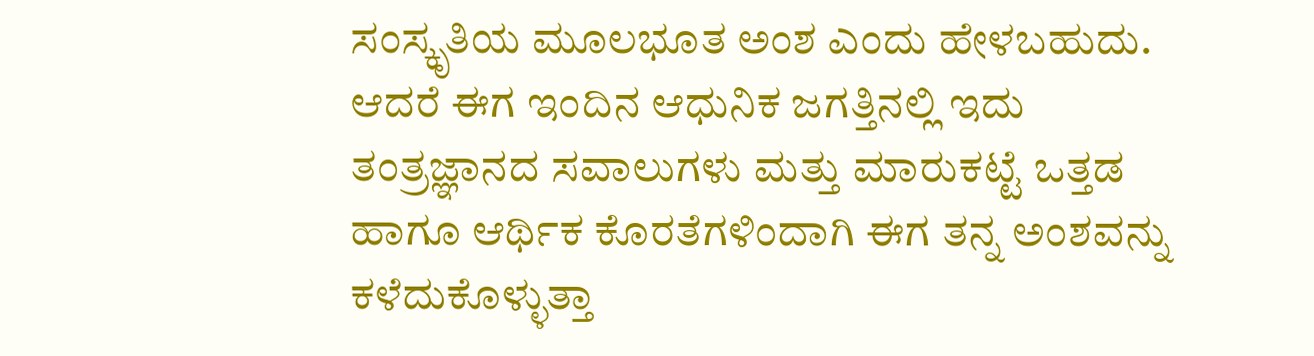ಸಂಸ್ಕೃತಿಯ ಮೂಲಭೂತ ಅಂಶ ಎಂದು ಹೇಳಬಹುದು. ಆದರೆ ಈಗ ಇಂದಿನ ಆಧುನಿಕ ಜಗತ್ತಿನಲ್ಲಿ ಇದು ತಂತ್ರಜ್ಞಾನದ ಸವಾಲುಗಳು ಮತ್ತು ಮಾರುಕಟ್ಟೆ ಒತ್ತಡ ಹಾಗೂ ಆರ್ಥಿಕ ಕೊರತೆಗಳಿಂದಾಗಿ ಈಗ ತನ್ನ ಅಂಶವನ್ನು ಕಳೆದುಕೊಳ್ಳುತ್ತಾ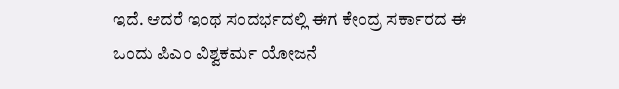ಇದೆ. ಆದರೆ ಇಂಥ ಸಂದರ್ಭದಲ್ಲಿ ಈಗ ಕೇಂದ್ರ ಸರ್ಕಾರದ ಈ ಒಂದು ಪಿಎಂ ವಿಶ್ವಕರ್ಮ ಯೋಜನೆ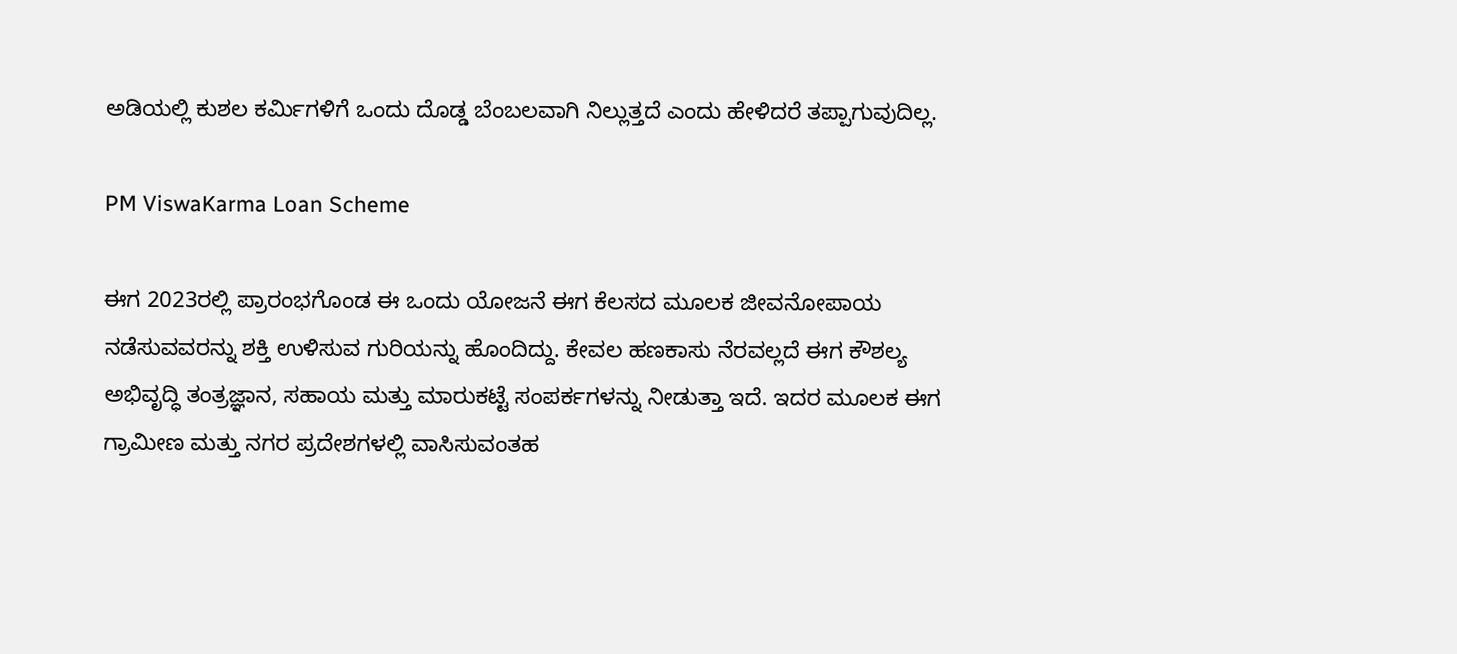ಅಡಿಯಲ್ಲಿ ಕುಶಲ ಕರ್ಮಿಗಳಿಗೆ ಒಂದು ದೊಡ್ಡ ಬೆಂಬಲವಾಗಿ ನಿಲ್ಲುತ್ತದೆ ಎಂದು ಹೇಳಿದರೆ ತಪ್ಪಾಗುವುದಿಲ್ಲ.

PM ViswaKarma Loan Scheme

ಈಗ 2023ರಲ್ಲಿ ಪ್ರಾರಂಭಗೊಂಡ ಈ ಒಂದು ಯೋಜನೆ ಈಗ ಕೆಲಸದ ಮೂಲಕ ಜೀವನೋಪಾಯ ನಡೆಸುವವರನ್ನು ಶಕ್ತಿ ಉಳಿಸುವ ಗುರಿಯನ್ನು ಹೊಂದಿದ್ದು. ಕೇವಲ ಹಣಕಾಸು ನೆರವಲ್ಲದೆ ಈಗ ಕೌಶಲ್ಯ ಅಭಿವೃದ್ಧಿ ತಂತ್ರಜ್ಞಾನ, ಸಹಾಯ ಮತ್ತು ಮಾರುಕಟ್ಟೆ ಸಂಪರ್ಕಗಳನ್ನು ನೀಡುತ್ತಾ ಇದೆ. ಇದರ ಮೂಲಕ ಈಗ ಗ್ರಾಮೀಣ ಮತ್ತು ನಗರ ಪ್ರದೇಶಗಳಲ್ಲಿ ವಾಸಿಸುವಂತಹ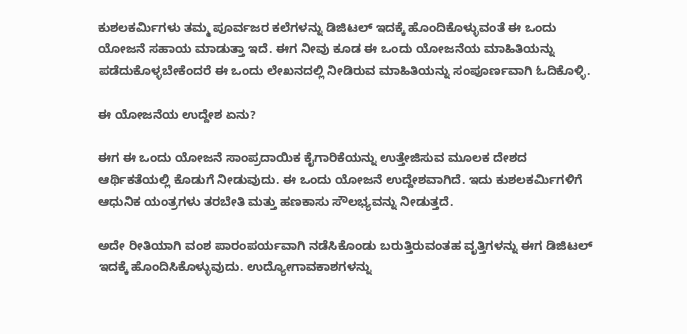ಕುಶಲಕರ್ಮಿಗಳು ತಮ್ಮ ಪೂರ್ವಜರ ಕಲೆಗಳನ್ನು ಡಿಜಿಟಲ್ ಇದಕ್ಕೆ ಹೊಂದಿಕೊಳ್ಳುವಂತೆ ಈ ಒಂದು ಯೋಜನೆ ಸಹಾಯ ಮಾಡುತ್ತಾ ಇದೆ. ಈಗ ನೀವು ಕೂಡ ಈ ಒಂದು ಯೋಜನೆಯ ಮಾಹಿತಿಯನ್ನು ಪಡೆದುಕೊಳ್ಳಬೇಕೆಂದರೆ ಈ ಒಂದು ಲೇಖನದಲ್ಲಿ ನೀಡಿರುವ ಮಾಹಿತಿಯನ್ನು ಸಂಪೂರ್ಣವಾಗಿ ಓದಿಕೊಳ್ಳಿ.

ಈ ಯೋಜನೆಯ ಉದ್ದೇಶ ಏನು?

ಈಗ ಈ ಒಂದು ಯೋಜನೆ ಸಾಂಪ್ರದಾಯಿಕ ಕೈಗಾರಿಕೆಯನ್ನು ಉತ್ತೇಜಿಸುವ ಮೂಲಕ ದೇಶದ ಆರ್ಥಿಕತೆಯಲ್ಲಿ ಕೊಡುಗೆ ನೀಡುವುದು. ಈ ಒಂದು ಯೋಜನೆ ಉದ್ದೇಶವಾಗಿದೆ. ಇದು ಕುಶಲಕರ್ಮಿಗಳಿಗೆ ಆಧುನಿಕ ಯಂತ್ರಗಳು ತರಬೇತಿ ಮತ್ತು ಹಣಕಾಸು ಸೌಲಭ್ಯವನ್ನು ನೀಡುತ್ತದೆ.

ಅದೇ ರೀತಿಯಾಗಿ ವಂಶ ಪಾರಂಪರ್ಯವಾಗಿ ನಡೆಸಿಕೊಂಡು ಬರುತ್ತಿರುವಂತಹ ವೃತ್ತಿಗಳನ್ನು ಈಗ ಡಿಜಿಟಲ್ ಇದಕ್ಕೆ ಹೊಂದಿಸಿಕೊಳ್ಳುವುದು. ಉದ್ಯೋಗಾವಕಾಶಗಳನ್ನು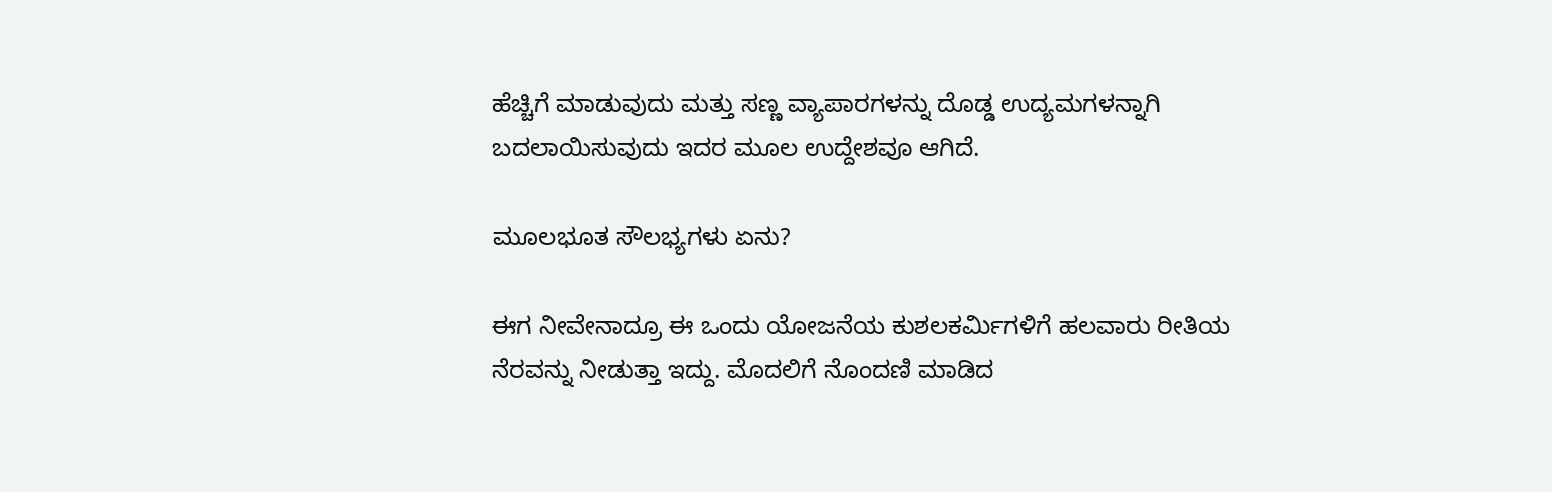ಹೆಚ್ಚಿಗೆ ಮಾಡುವುದು ಮತ್ತು ಸಣ್ಣ ವ್ಯಾಪಾರಗಳನ್ನು ದೊಡ್ಡ ಉದ್ಯಮಗಳನ್ನಾಗಿ ಬದಲಾಯಿಸುವುದು ಇದರ ಮೂಲ ಉದ್ದೇಶವೂ ಆಗಿದೆ.

ಮೂಲಭೂತ ಸೌಲಭ್ಯಗಳು ಏನು?

ಈಗ ನೀವೇನಾದ್ರೂ ಈ ಒಂದು ಯೋಜನೆಯ ಕುಶಲಕರ್ಮಿಗಳಿಗೆ ಹಲವಾರು ರೀತಿಯ ನೆರವನ್ನು ನೀಡುತ್ತಾ ಇದ್ದು. ಮೊದಲಿಗೆ ನೊಂದಣಿ ಮಾಡಿದ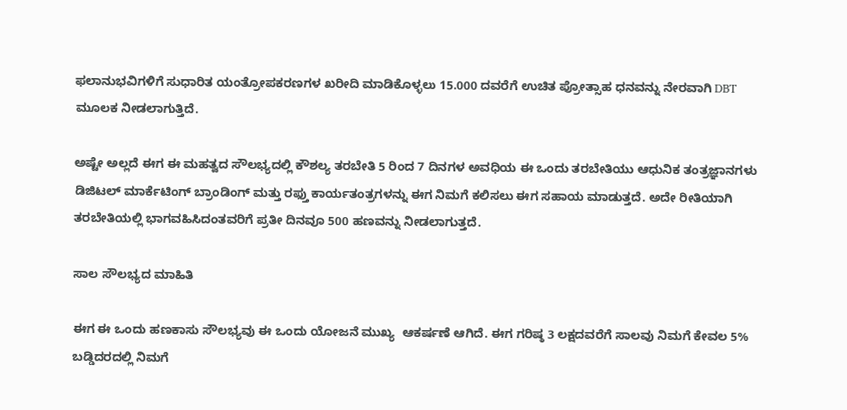ಫಲಾನುಭವಿಗಳಿಗೆ ಸುಧಾರಿತ ಯಂತ್ರೋಪಕರಣಗಳ ಖರೀದಿ ಮಾಡಿಕೊಳ್ಳಲು 15.000 ದವರೆಗೆ ಉಚಿತ ಪ್ರೋತ್ಸಾಹ ಧನವನ್ನು ನೇರವಾಗಿ DBT ಮೂಲಕ ನೀಡಲಾಗುತ್ತಿದೆ.

ಅಷ್ಟೇ ಅಲ್ಲದೆ ಈಗ ಈ ಮಹತ್ವದ ಸೌಲಭ್ಯದಲ್ಲಿ ಕೌಶಲ್ಯ ತರಬೇತಿ 5 ರಿಂದ 7 ದಿನಗಳ ಅವಧಿಯ ಈ ಒಂದು ತರಬೇತಿಯು ಆಧುನಿಕ ತಂತ್ರಜ್ಞಾನಗಳು ಡಿಜಿಟಲ್ ಮಾರ್ಕೆಟಿಂಗ್ ಬ್ರಾಂಡಿಂಗ್ ಮತ್ತು ರಫ್ತು ಕಾರ್ಯತಂತ್ರಗಳನ್ನು ಈಗ ನಿಮಗೆ ಕಲಿಸಲು ಈಗ ಸಹಾಯ ಮಾಡುತ್ತದೆ. ಅದೇ ರೀತಿಯಾಗಿ ತರಬೇತಿಯಲ್ಲಿ ಭಾಗವಹಿಸಿದಂತವರಿಗೆ ಪ್ರತೀ ದಿನವೂ 500 ಹಣವನ್ನು ನೀಡಲಾಗುತ್ತದೆ.

ಸಾಲ ಸೌಲಭ್ಯದ ಮಾಹಿತಿ

ಈಗ ಈ ಒಂದು ಹಣಕಾಸು ಸೌಲಭ್ಯವು ಈ ಒಂದು ಯೋಜನೆ ಮುಖ್ಯ  ಆಕರ್ಷಣೆ ಆಗಿದೆ. ಈಗ ಗರಿಷ್ಠ 3 ಲಕ್ಷದವರೆಗೆ ಸಾಲವು ನಿಮಗೆ ಕೇವಲ 5% ಬಡ್ಡಿದರದಲ್ಲಿ ನಿಮಗೆ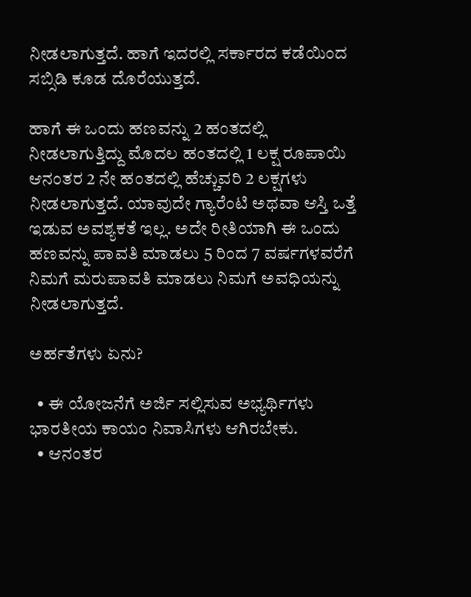ನೀಡಲಾಗುತ್ತದೆ. ಹಾಗೆ ಇದರಲ್ಲಿ ಸರ್ಕಾರದ ಕಡೆಯಿಂದ ಸಬ್ಸಿಡಿ ಕೂಡ ದೊರೆಯುತ್ತದೆ.

ಹಾಗೆ ಈ ಒಂದು ಹಣವನ್ನು 2 ಹಂತದಲ್ಲಿ ನೀಡಲಾಗುತ್ತಿದ್ದು ಮೊದಲ ಹಂತದಲ್ಲಿ 1 ಲಕ್ಷ ರೂಪಾಯಿ ಆನಂತರ 2 ನೇ ಹಂತದಲ್ಲಿ ಹೆಚ್ಚುವರಿ 2 ಲಕ್ಷಗಳು ನೀಡಲಾಗುತ್ತದೆ. ಯಾವುದೇ ಗ್ಯಾರೆಂಟಿ ಅಥವಾ ಆಸ್ತಿ ಒತ್ತೆ ಇಡುವ ಅವಶ್ಯಕತೆ ಇಲ್ಲ. ಅದೇ ರೀತಿಯಾಗಿ ಈ ಒಂದು ಹಣವನ್ನು ಪಾವತಿ ಮಾಡಲು 5 ರಿಂದ 7 ವರ್ಷಗಳವರೆಗೆ ನಿಮಗೆ ಮರುಪಾವತಿ ಮಾಡಲು ನಿಮಗೆ ಅವಧಿಯನ್ನು ನೀಡಲಾಗುತ್ತದೆ.

ಅರ್ಹತೆಗಳು ಏನು?

  • ಈ ಯೋಜನೆಗೆ ಅರ್ಜಿ ಸಲ್ಲಿಸುವ ಅಭ್ಯರ್ಥಿಗಳು ಭಾರತೀಯ ಕಾಯಂ ನಿವಾಸಿಗಳು ಆಗಿರಬೇಕು.
  • ಆನಂತರ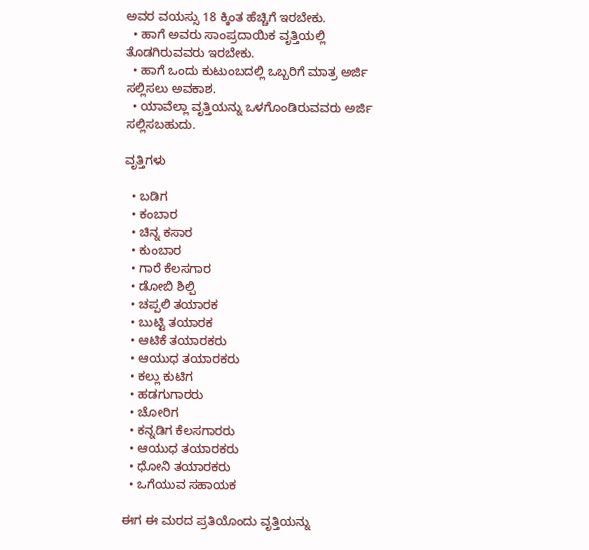ಅವರ ವಯಸ್ಸು 18 ಕ್ಕಿಂತ ಹೆಚ್ಚಿಗೆ ಇರಬೇಕು.
  • ಹಾಗೆ ಅವರು ಸಾಂಪ್ರದಾಯಿಕ ವೃತ್ತಿಯಲ್ಲಿ ತೊಡಗಿರುವವರು ಇರಬೇಕು.
  • ಹಾಗೆ ಒಂದು ಕುಟುಂಬದಲ್ಲಿ ಒಬ್ಬರಿಗೆ ಮಾತ್ರ ಅರ್ಜಿ ಸಲ್ಲಿಸಲು ಅವಕಾಶ.
  • ಯಾವೆಲ್ಲಾ ವೃತ್ತಿಯನ್ನು ಒಳಗೊಂಡಿರುವವರು ಅರ್ಜಿ ಸಲ್ಲಿಸಬಹುದು.

ವೃತ್ತಿಗಳು

  • ಬಡಿಗ
  • ಕಂಬಾರ
  • ಚಿನ್ನ ಕಸಾರ
  • ಕುಂಬಾರ
  • ಗಾರೆ ಕೆಲಸಗಾರ
  • ಡೋಬಿ ಶಿಲ್ಪಿ
  • ಚಪ್ಪಲಿ ತಯಾರಕ
  • ಬುಟ್ಟಿ ತಯಾರಕ
  • ಆಟಿಕೆ ತಯಾರಕರು
  • ಆಯುಧ ತಯಾರಕರು
  • ಕಲ್ಲು ಕುಟಿಗ
  • ಹಡಗುಗಾರರು
  • ಚೋರಿಗ
  • ಕನ್ನಡಿಗ ಕೆಲಸಗಾರರು
  • ಆಯುಧ ತಯಾರಕರು
  • ಧೋನಿ ತಯಾರಕರು
  • ಒಗೆಯುವ ಸಹಾಯಕ

ಈಗ ಈ ಮರದ ಪ್ರತಿಯೊಂದು ವೃತ್ತಿಯನ್ನು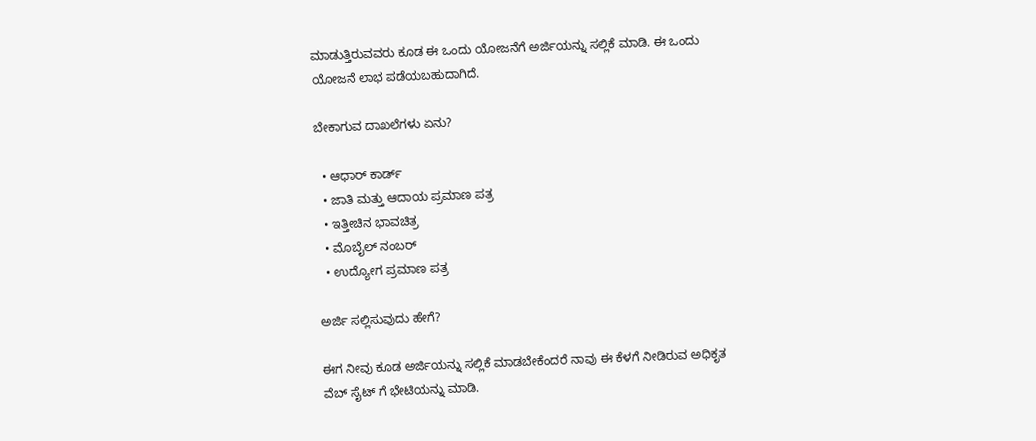ಮಾಡುತ್ತಿರುವವರು ಕೂಡ ಈ ಒಂದು ಯೋಜನೆಗೆ ಅರ್ಜಿಯನ್ನು ಸಲ್ಲಿಕೆ ಮಾಡಿ. ಈ ಒಂದು ಯೋಜನೆ ಲಾಭ ಪಡೆಯಬಹುದಾಗಿದೆ.

ಬೇಕಾಗುವ ದಾಖಲೆಗಳು ಏನು?

  • ಆಧಾರ್ ಕಾರ್ಡ್
  • ಜಾತಿ ಮತ್ತು ಆದಾಯ ಪ್ರಮಾಣ ಪತ್ರ
  • ಇತ್ತೀಚಿನ ಭಾವಚಿತ್ರ
  • ಮೊಬೈಲ್ ನಂಬರ್
  • ಉದ್ಯೋಗ ಪ್ರಮಾಣ ಪತ್ರ

ಅರ್ಜಿ ಸಲ್ಲಿಸುವುದು ಹೇಗೆ?

ಈಗ ನೀವು ಕೂಡ ಅರ್ಜಿಯನ್ನು ಸಲ್ಲಿಕೆ ಮಾಡಬೇಕೆಂದರೆ ನಾವು ಈ ಕೆಳಗೆ ನೀಡಿರುವ ಅಧಿಕೃತ ವೆಬ್ ಸೈಟ್ ಗೆ ಭೇಟಿಯನ್ನು ಮಾಡಿ.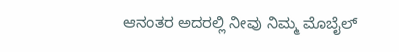ಆನಂತರ ಅದರಲ್ಲಿ ನೀವು ನಿಮ್ಮ ಮೊಬೈಲ್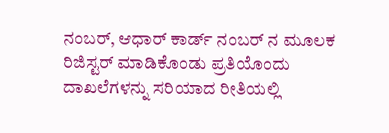ನಂಬರ್, ಆಧಾರ್ ಕಾರ್ಡ್ ನಂಬರ್ ನ ಮೂಲಕ ರಿಜಿಸ್ಟರ್ ಮಾಡಿಕೊಂಡು ಪ್ರತಿಯೊಂದು ದಾಖಲೆಗಳನ್ನು ಸರಿಯಾದ ರೀತಿಯಲ್ಲಿ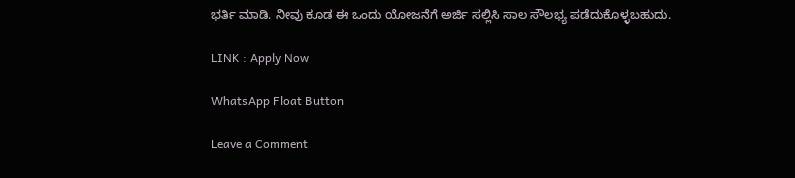ಭರ್ತಿ ಮಾಡಿ. ನೀವು ಕೂಡ ಈ ಒಂದು ಯೋಜನೆಗೆ ಅರ್ಜಿ ಸಲ್ಲಿಸಿ ಸಾಲ ಸೌಲಭ್ಯ ಪಡೆದುಕೊಳ್ಳಬಹುದು.

LINK : Apply Now

WhatsApp Float Button

Leave a Comment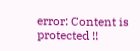error: Content is protected !!